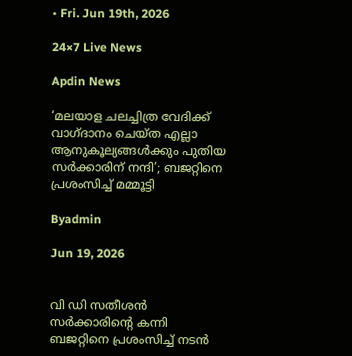• Fri. Jun 19th, 2026

24×7 Live News

Apdin News

‘മലയാള ചലച്ചിത്ര വേദിക്ക് വാഗ്ദാനം ചെയ്ത എല്ലാ ആനുകൂല്യങ്ങൾക്കും പുതിയ സർക്കാരിന് നന്ദി’; ബജറ്റിനെ പ്രശംസിച്ച് മമ്മൂട്ടി

Byadmin

Jun 19, 2026


വി ഡി സതീശൻ സർക്കാരിന്റെ കന്നി ബജറ്റിനെ പ്രശംസിച്ച് നടൻ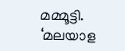മമ്മൂട്ടി. ‘മലയാള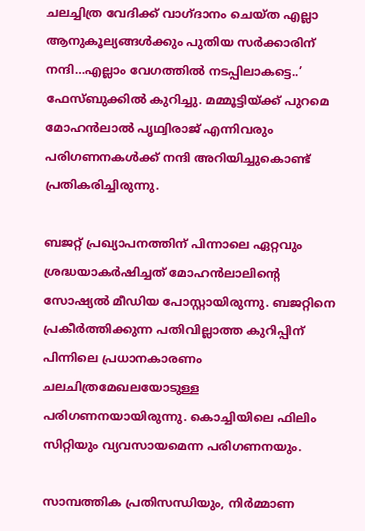ചലച്ചിത്ര വേദിക്ക് വാഗ്ദാനം ചെയ്ത എല്ലാ ആനുകൂല്യങ്ങൾക്കും പുതിയ സർക്കാരിന് നന്ദി…എല്ലാം വേഗത്തിൽ നടപ്പിലാകട്ടെ..’ ഫേസ്ബുക്കിൽ കുറിച്ചു. മമ്മൂട്ടിയ്ക്ക് പുറമെ മോഹൻലാൽ പൃഥ്വിരാജ് എന്നിവരും പരിഗണനകൾക്ക് നന്ദി അറിയിച്ചുകൊണ്ട് പ്രതികരിച്ചിരുന്നു.

ബജറ്റ് പ്രഖ്യാപനത്തിന് പിന്നാലെ ഏറ്റവും ശ്രദ്ധയാകർഷിച്ചത് മോഹൻലാലിന്റെ സോഷ്യൽ മീഡിയ പോസ്റ്റായിരുന്നു. ബജറ്റിനെ പ്രകീർത്തിക്കുന്ന പതിവില്ലാത്ത കുറിപ്പിന് പിന്നിലെ പ്രധാനകാരണം ചലചിത്രമേഖലയോടുള്ള പരിഗണനയായിരുന്നു. കൊച്ചിയിലെ ഫിലിം സിറ്റിയും വ്യവസായമെന്ന പരിഗണനയും.

സാമ്പത്തിക പ്രതിസന്ധിയും, നിർമ്മാണ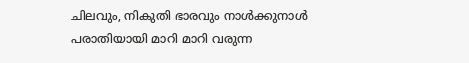ചിലവും, നികുതി ഭാരവും നാൾക്കുനാൾ പരാതിയായി മാറി മാറി വരുന്ന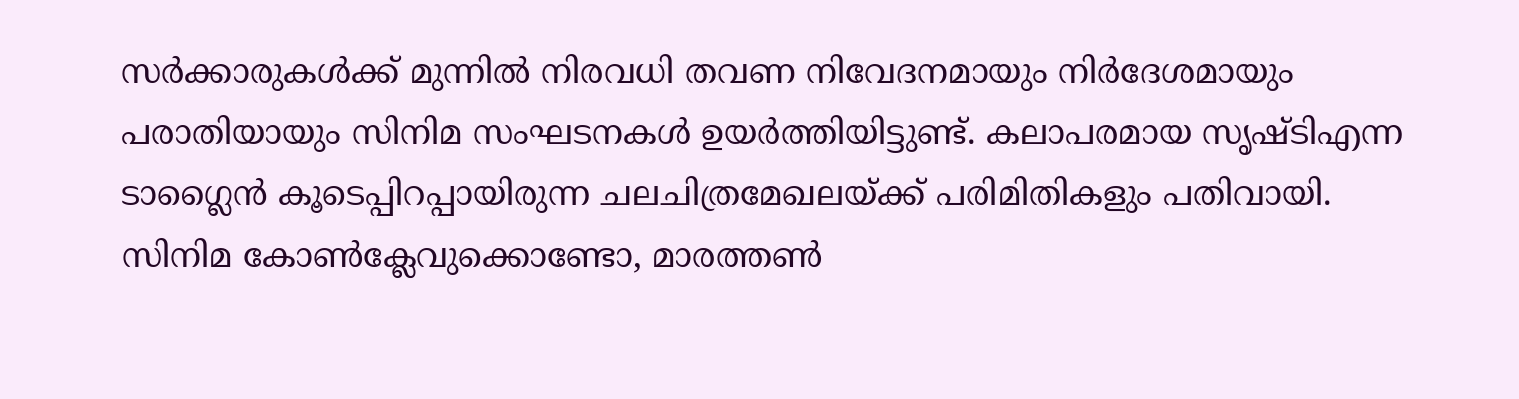സ‍ർക്കാരുകൾക്ക് മുന്നിൽ നിരവധി തവണ നിവേദനമായും നി‍ർദേശമായും പരാതിയായും സിനിമ സംഘടനകൾ ഉയർത്തിയിട്ടുണ്ട്. കലാപരമായ സൃഷ്ടിഎന്ന ടാഗ്ലൈൻ കൂടെപ്പിറപ്പായിരുന്ന ചലചിത്രമേഖലയ്ക്ക് പരിമിതികളും പതിവായി. സിനിമ കോൺക്ലേവുക്കൊണ്ടോ, മാരത്തൺ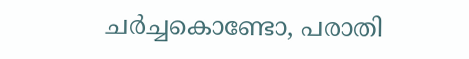ചർച്ചകൊണ്ടോ, പരാതി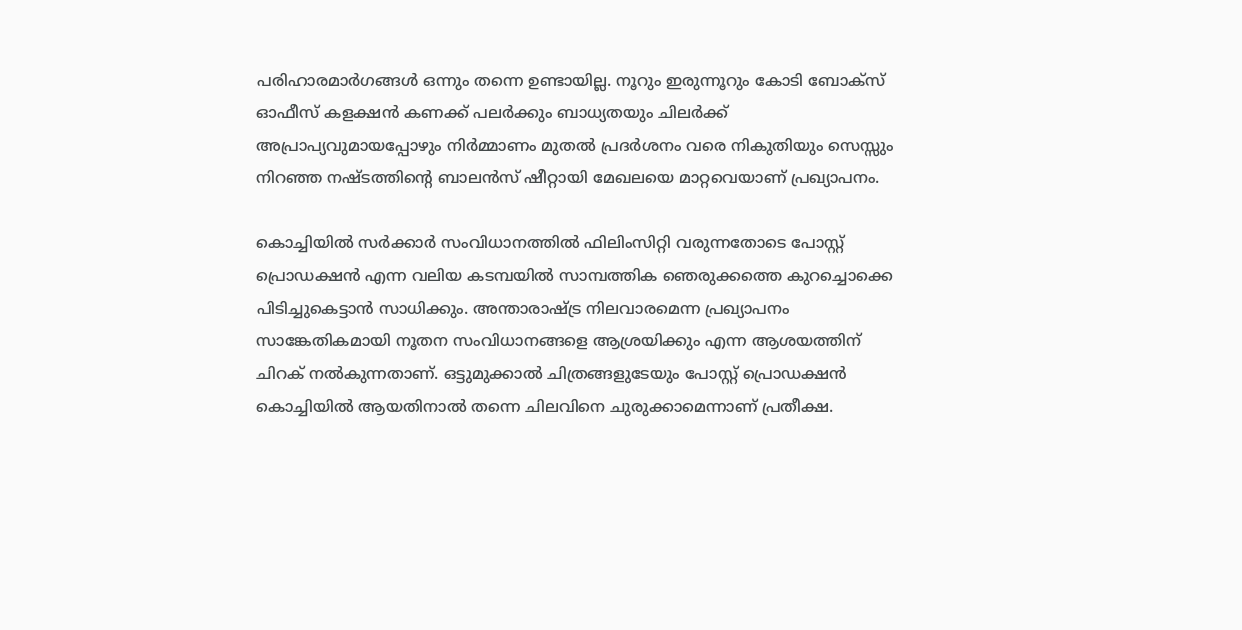പരിഹാരമാർഗങ്ങൾ ഒന്നും തന്നെ ഉണ്ടായില്ല. നൂറും ഇരുന്നൂറും കോടി ബോക്സ് ഓഫീസ് കളക്ഷൻ കണക്ക് പലർക്കും ബാധ്യതയും ചിലർക്ക് അപ്രാപ്യവുമായപ്പോഴും നിർമ്മാണം മുതൽ പ്രദർശനം വരെ നികുതിയും സെസ്സും നിറഞ്ഞ നഷ്ടത്തിന്റെ ബാലൻസ് ഷീറ്റായി മേഖലയെ മാറ്റവെയാണ് പ്രഖ്യാപനം.

കൊച്ചിയിൽ സർക്കാർ സംവിധാനത്തിൽ ഫിലിംസിറ്റി വരുന്നതോടെ പോസ്റ്റ് പ്രൊഡക്ഷൻ എന്ന വലിയ കടമ്പയിൽ സാമ്പത്തിക ഞെരുക്കത്തെ കുറച്ചൊക്കെ പിടിച്ചുകെട്ടാൻ സാധിക്കും. അന്താരാഷ്ട്ര നിലവാരമെന്ന പ്രഖ്യാപനം സാങ്കേതികമായി നൂതന സംവിധാനങ്ങളെ ആശ്രയിക്കും എന്ന ആശയത്തിന് ചിറക് നൽകുന്നതാണ്. ഒട്ടുമുക്കാൽ ചിത്രങ്ങളുടേയും പോസ്റ്റ് പ്രൊഡക്ഷൻ കൊച്ചിയിൽ ആയതിനാൽ തന്നെ ചിലവിനെ ചുരുക്കാമെന്നാണ് പ്രതീക്ഷ.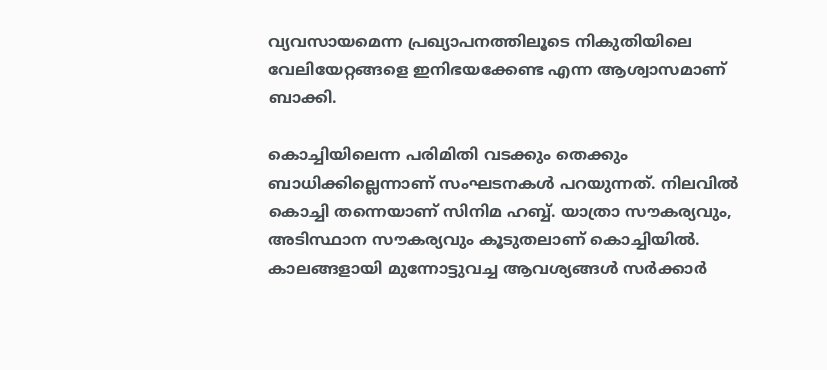വ്യവസായമെന്ന പ്രഖ്യാപനത്തിലൂടെ നികുതിയിലെ വേലിയേറ്റങ്ങളെ ഇനിഭയക്കേണ്ട എന്ന ആശ്വാസമാണ് ബാക്കി.

കൊച്ചിയിലെന്ന പരിമിതി വടക്കും തെക്കും ബാധിക്കില്ലെന്നാണ് സംഘടനകൾ പറയുന്നത്. നിലവിൽ കൊച്ചി തന്നെയാണ് സിനിമ ഹബ്ബ്. യാത്രാ സൗകര്യവും, അടിസ്ഥാന സൗകര്യവും കൂടുതലാണ് കൊച്ചിയിൽ. കാലങ്ങളായി മുന്നോട്ടുവച്ച ആവശ്യങ്ങൾ സ‍ർക്കാർ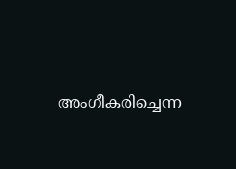അംഗീകരിച്ചെന്ന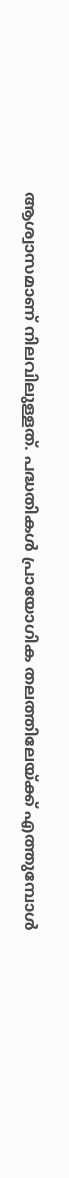ആശ്വാസമാണ് നിലവിലുള്ളത്. പദ്ധതികൾ പ്രായോഗിക തലത്തിലേയ്ക്ക് എത്തുമ്പോൾ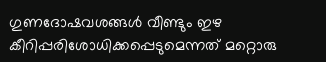ഗുണദോഷവശങ്ങൾ വീണ്ടും ഇഴ കീറിപ്പരിശോധിക്കപ്പെടുമെന്നത് മറ്റൊരു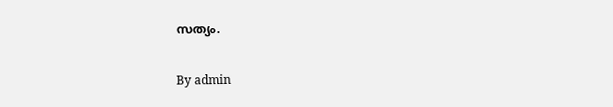സത്യം.

By admin